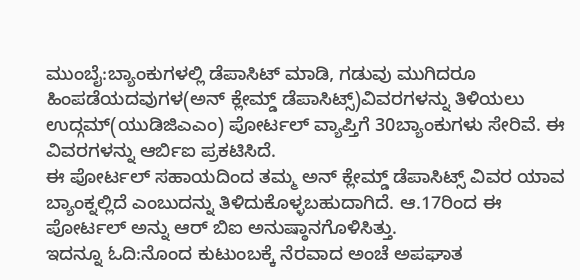ಮುಂಬೈ:ಬ್ಯಾಂಕುಗಳಲ್ಲಿ ಡೆಪಾಸಿಟ್ ಮಾಡಿ, ಗಡುವು ಮುಗಿದರೂ ಹಿಂಪಡೆಯದವುಗಳ(ಅನ್ ಕ್ಲೇಮ್ಡ್ ಡೆಪಾಸಿಟ್ಸ್)ವಿವರಗಳನ್ನು ತಿಳಿಯಲು ಉದ್ಗಮ್(ಯುಡಿಜಿಎಎಂ) ಪೋರ್ಟಲ್ ವ್ಯಾಪ್ತಿಗೆ 30ಬ್ಯಾಂಕುಗಳು ಸೇರಿವೆ. ಈ ವಿವರಗಳನ್ನು ಆರ್ಬಿಐ ಪ್ರಕಟಿಸಿದೆ.
ಈ ಪೋರ್ಟಲ್ ಸಹಾಯದಿಂದ ತಮ್ಮ ಅನ್ ಕ್ಲೇಮ್ಡ್ ಡೆಪಾಸಿಟ್ಸ್ ವಿವರ ಯಾವ ಬ್ಯಾಂಕ್ನಲ್ಲಿದೆ ಎಂಬುದನ್ನು ತಿಳಿದುಕೊಳ್ಳಬಹುದಾಗಿದೆ. ಆ.17ರಿಂದ ಈ ಪೋರ್ಟಲ್ ಅನ್ನು ಆರ್ ಬಿಐ ಅನುಷ್ಠಾನಗೊಳಿಸಿತ್ತು.
ಇದನ್ನೂ ಓದಿ:ನೊಂದ ಕುಟುಂಬಕ್ಕೆ ನೆರವಾದ ಅಂಚೆ ಅಪಘಾತ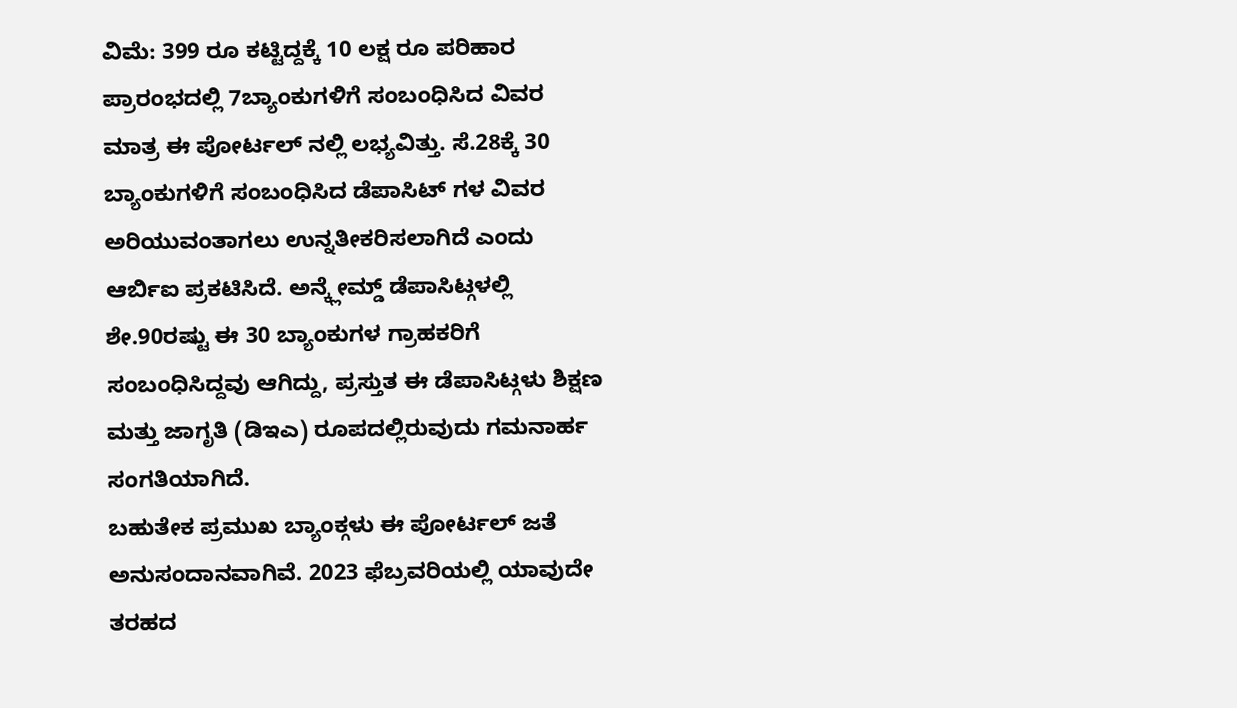ವಿಮೆ: 399 ರೂ ಕಟ್ಟಿದ್ದಕ್ಕೆ 10 ಲಕ್ಷ ರೂ ಪರಿಹಾರ
ಪ್ರಾರಂಭದಲ್ಲಿ 7ಬ್ಯಾಂಕುಗಳಿಗೆ ಸಂಬಂಧಿಸಿದ ವಿವರ ಮಾತ್ರ ಈ ಪೋರ್ಟಲ್ ನಲ್ಲಿ ಲಭ್ಯವಿತ್ತು. ಸೆ.28ಕ್ಕೆ 30 ಬ್ಯಾಂಕುಗಳಿಗೆ ಸಂಬಂಧಿಸಿದ ಡೆಪಾಸಿಟ್ ಗಳ ವಿವರ ಅರಿಯುವಂತಾಗಲು ಉನ್ನತೀಕರಿಸಲಾಗಿದೆ ಎಂದು ಆರ್ಬಿಐ ಪ್ರಕಟಿಸಿದೆ. ಅನ್ಕ್ಲೇಮ್ಡ್ ಡೆಪಾಸಿಟ್ಗಳಲ್ಲಿ ಶೇ.90ರಷ್ಟು ಈ 30 ಬ್ಯಾಂಕುಗಳ ಗ್ರಾಹಕರಿಗೆ ಸಂಬಂಧಿಸಿದ್ದವು ಆಗಿದ್ದು, ಪ್ರಸ್ತುತ ಈ ಡೆಪಾಸಿಟ್ಗಳು ಶಿಕ್ಷಣ ಮತ್ತು ಜಾಗೃತಿ (ಡಿಇಎ) ರೂಪದಲ್ಲಿರುವುದು ಗಮನಾರ್ಹ ಸಂಗತಿಯಾಗಿದೆ.
ಬಹುತೇಕ ಪ್ರಮುಖ ಬ್ಯಾಂಕ್ಗಳು ಈ ಪೋರ್ಟಲ್ ಜತೆ ಅನುಸಂದಾನವಾಗಿವೆ. 2023 ಫೆಬ್ರವರಿಯಲ್ಲಿ ಯಾವುದೇ ತರಹದ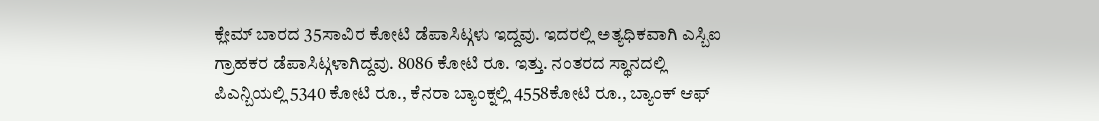ಕ್ಲೇಮ್ ಬಾರದ 35ಸಾವಿರ ಕೋಟಿ ಡೆಪಾಸಿಟ್ಗಳು ಇದ್ದವು. ಇದರಲ್ಲಿ ಅತ್ಯಧಿಕವಾಗಿ ಎಸ್ಬಿಐ ಗ್ರಾಹಕರ ಡೆಪಾಸಿಟ್ಗಳಾಗಿದ್ದವು. 8086 ಕೋಟಿ ರೂ. ಇತ್ತು. ನಂತರದ ಸ್ಥಾನದಲ್ಲಿ ಪಿಎನ್ಬಿಯಲ್ಲಿ 5340 ಕೋಟಿ ರೂ., ಕೆನರಾ ಬ್ಯಾಂಕ್ನಲ್ಲಿ 4558ಕೋಟಿ ರೂ., ಬ್ಯಾಂಕ್ ಆಫ್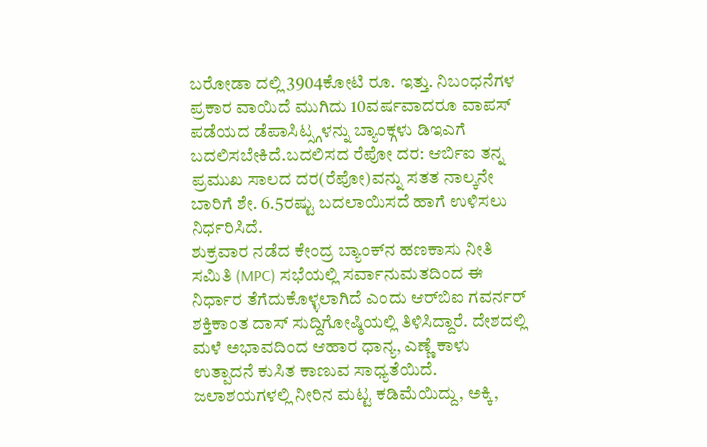ಬರೋಡಾ ದಲ್ಲಿ 3904ಕೋಟಿ ರೂ. ಇತ್ತು. ನಿಬಂಧನೆಗಳ ಪ್ರಕಾರ ವಾಯಿದೆ ಮುಗಿದು 10ವರ್ಷವಾದರೂ ವಾಪಸ್ ಪಡೆಯದ ಡೆಪಾಸಿಟ್ಸ್ಗಳನ್ನು ಬ್ಯಾಂಕ್ಗಳು ಡಿಇಎಗೆ ಬದಲಿಸಬೇಕಿದೆ.ಬದಲಿಸದ ರೆಪೋ ದರ: ಆರ್ಬಿಐ ತನ್ನ ಪ್ರಮುಖ ಸಾಲದ ದರ(ರೆಪೋ)ವನ್ನು ಸತತ ನಾಲ್ಕನೇ ಬಾರಿಗೆ ಶೇ. 6.5ರಷ್ಟು ಬದಲಾಯಿಸದೆ ಹಾಗೆ ಉಳಿಸಲು ನಿರ್ಧರಿಸಿದೆ.
ಶುಕ್ರವಾರ ನಡೆದ ಕೇಂದ್ರ ಬ್ಯಾಂಕ್‌ನ ಹಣಕಾಸು ನೀತಿ ಸಮಿತಿ (MPC) ಸಭೆಯಲ್ಲಿ ಸರ್ವಾನುಮತದಿಂದ ಈ ನಿರ್ಧಾರ ತೆಗೆದುಕೊಳ್ಳಲಾಗಿದೆ ಎಂದು ಆರ್‌ಬಿಐ ಗವರ್ನರ್ ಶಕ್ತಿಕಾಂತ ದಾಸ್ ಸುದ್ದಿಗೋಷ್ಠಿಯಲ್ಲಿ ತಿಳಿಸಿದ್ದಾರೆ. ದೇಶದಲ್ಲಿ ಮಳೆ ಅಭಾವದಿಂದ ಆಹಾರ ಧಾನ್ಯ, ಎಣ್ಣೆ ಕಾಳು ಉತ್ಪಾದನೆ ಕುಸಿತ ಕಾಣುವ ಸಾಧ್ಯತೆಯಿದೆ. ಜಲಾಶಯಗಳಲ್ಲಿ ನೀರಿನ ಮಟ್ಟ ಕಡಿಮೆಯಿದ್ದು, ಅಕ್ಕಿ,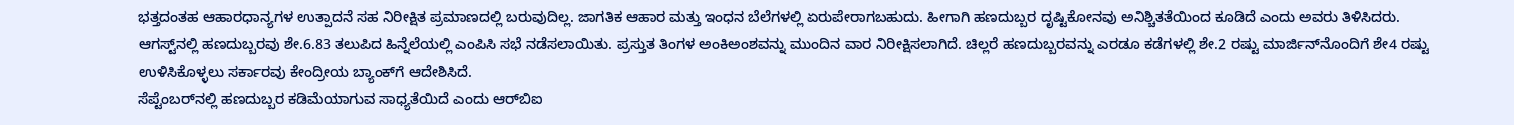ಭತ್ತದಂತಹ ಆಹಾರಧಾನ್ಯಗಳ ಉತ್ಪಾದನೆ ಸಹ ನಿರೀಕ್ಷಿತ ಪ್ರಮಾಣದಲ್ಲಿ ಬರುವುದಿಲ್ಲ. ಜಾಗತಿಕ ಆಹಾರ ಮತ್ತು ಇಂಧನ ಬೆಲೆಗಳಲ್ಲಿ ಏರುಪೇರಾಗಬಹುದು. ಹೀಗಾಗಿ ಹಣದುಬ್ಬರ ದೃಷ್ಟಿಕೋನವು ಅನಿಶ್ಚಿತತೆಯಿಂದ ಕೂಡಿದೆ ಎಂದು ಅವರು ತಿಳಿಸಿದರು.
ಆಗಸ್ಟ್‌ನಲ್ಲಿ ಹಣದುಬ್ಬರವು ಶೇ.6.83 ತಲುಪಿದ ಹಿನ್ನೆಲೆಯಲ್ಲಿ ಎಂಪಿಸಿ ಸಭೆ ನಡೆಸಲಾಯಿತು. ಪ್ರಸ್ತುತ ತಿಂಗಳ ಅಂಕಿಅಂಶವನ್ನು ಮುಂದಿನ ವಾರ ನಿರೀಕ್ಷಿಸಲಾಗಿದೆ. ಚಿಲ್ಲರೆ ಹಣದುಬ್ಬರವನ್ನು ಎರಡೂ ಕಡೆಗಳಲ್ಲಿ ಶೇ.2 ರಷ್ಟು ಮಾರ್ಜಿನ್‌ನೊಂದಿಗೆ ಶೇ4 ರಷ್ಟು ಉಳಿಸಿಕೊಳ್ಳಲು ಸರ್ಕಾರವು ಕೇಂದ್ರೀಯ ಬ್ಯಾಂಕ್‌ಗೆ ಆದೇಶಿಸಿದೆ.
ಸೆಪ್ಟೆಂಬರ್‌ನಲ್ಲಿ ಹಣದುಬ್ಬರ ಕಡಿಮೆಯಾಗುವ ಸಾಧ್ಯತೆಯಿದೆ ಎಂದು ಆರ್‌ಬಿಐ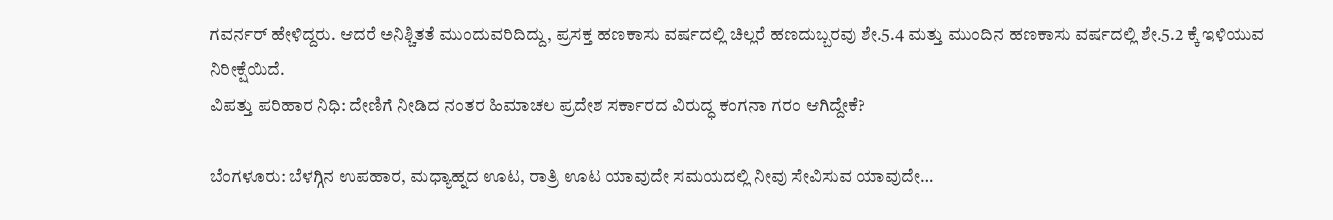ಗವರ್ನರ್ ಹೇಳಿದ್ದರು. ಆದರೆ ಅನಿಶ್ಚಿತತೆ ಮುಂದುವರಿದಿದ್ದು, ಪ್ರಸಕ್ತ ಹಣಕಾಸು ವರ್ಷದಲ್ಲಿ ಚಿಲ್ಲರೆ ಹಣದುಬ್ಬರವು ಶೇ.5.4 ಮತ್ತು ಮುಂದಿನ ಹಣಕಾಸು ವರ್ಷದಲ್ಲಿ ಶೇ.5.2 ಕ್ಕೆ ಇಳಿಯುವ ನಿರೀಕ್ಷೆಯಿದೆ.
ವಿಪತ್ತು ಪರಿಹಾರ ನಿಧಿ: ದೇಣಿಗೆ ನೀಡಿದ ನಂತರ ಹಿಮಾಚಲ ಪ್ರದೇಶ ಸರ್ಕಾರದ ವಿರುದ್ಧ ಕಂಗನಾ ಗರಂ ಆಗಿದ್ದೇಕೆ?

ಬೆಂಗಳೂರು: ಬೆಳಗ್ಗಿನ ಉಪಹಾರ, ಮಧ್ಯಾಹ್ನದ ಊಟ, ರಾತ್ರಿ ಊಟ ಯಾವುದೇ ಸಮಯದಲ್ಲಿ ನೀವು ಸೇವಿಸುವ ಯಾವುದೇ…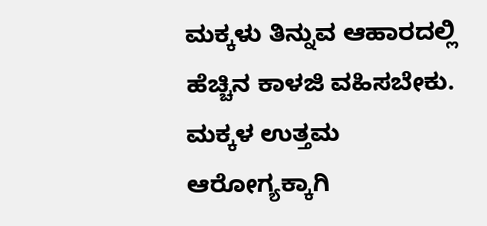ಮಕ್ಕಳು ತಿನ್ನುವ ಆಹಾರದಲ್ಲಿ ಹೆಚ್ಚಿನ ಕಾಳಜಿ ವಹಿಸಬೇಕು. ಮಕ್ಕಳ ಉತ್ತಮ ಆರೋಗ್ಯಕ್ಕಾಗಿ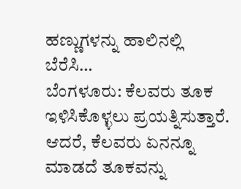ಹಣ್ಣುಗಳನ್ನು ಹಾಲಿನಲ್ಲಿ ಬೆರೆಸಿ…
ಬೆಂಗಳೂರು: ಕೆಲವರು ತೂಕ ಇಳಿಸಿಕೊಳ್ಳಲು ಪ್ರಯತ್ನಿಸುತ್ತಾರೆ. ಆದರೆ, ಕೆಲವರು ಏನನ್ನೂ ಮಾಡದೆ ತೂಕವನ್ನು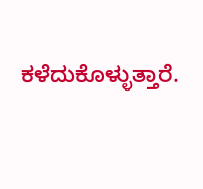ಕಳೆದುಕೊಳ್ಳುತ್ತಾರೆ.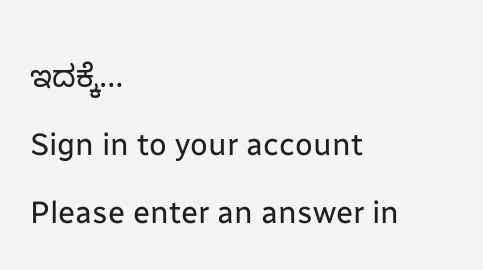ಇದಕ್ಕೆ…
Sign in to your account
Please enter an answer in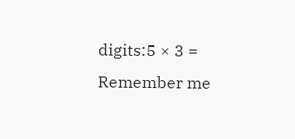digits:5 × 3 =
Remember me